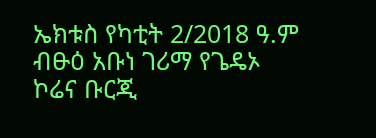ኤክቱስ የካቲት 2/2018 ዓ.ም
ብፁዕ አቡነ ገሪማ የጌዴኦ ኮሬና ቡርጂ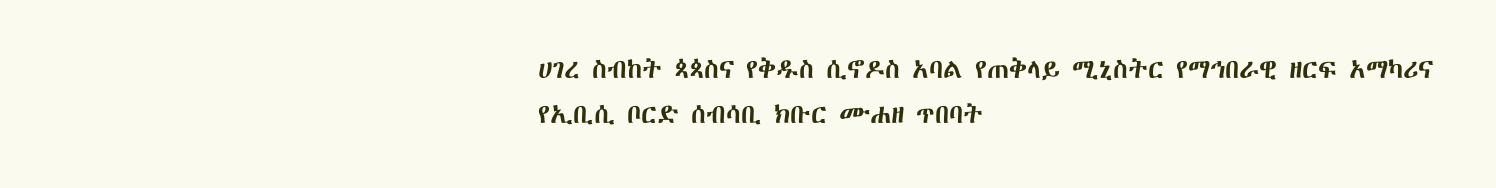ሀገረ ስብከት ጳጳስና የቅዱስ ሲኖዶስ አባል የጠቅላይ ሚኒስትር የማኅበራዊ ዘርፍ አማካሪና የኢቢሲ ቦርድ ሰብሳቢ ክቡር ሙሐዘ ጥበባት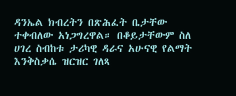ዳንኤል ክብረትን በጽሕፈት ቤታቸው ተቀብለው አነጋግረዋል። በቆይታቸውም ስለ ሀገረ ስብከቱ ታሪካዊ ዳራና አሁናዊ የልማት እንቅስቃሴ ዝርዝር ገለጻ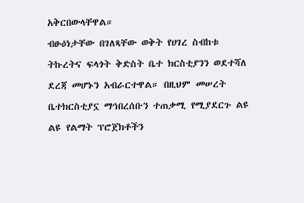አቅርበውላቸዋል።
ብፁዕነታቸው በገለጻቸው ወቅት የሀገረ ስብከቱ ትኩረትና ፍላጎት ቅድስት ቤተ ክርስቲያንን ወደተሻለ ደረጃ መሆኑን አብራርተዋል። በዚህም መሠረት ቤተክርስቲያኗ ማኅበረሰቡን ተጠቃሚ የሚያደርጉ ልዩ ልዩ የልማት ፕሮጀክቶችን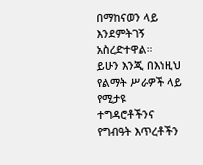በማከናወን ላይ እንደምትገኝ አስረድተዋል።
ይሁን እንጂ በእነዚህ የልማት ሥራዎች ላይ የሚታዩ ተግዳሮቶችንና የግብዓት እጥረቶችን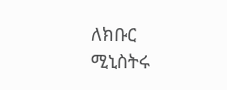ለክቡር ሚኒስትሩ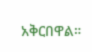አቅርበዋል።